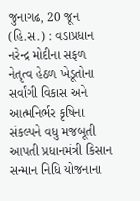જુનાગઢ, 20 જૂન (હિ.સ.) : વડાપ્રધાન નરેન્દ્ર મોદીના સફળ નેતૃત્વ હેઠળ ખેડૂતોના સર્વાંગી વિકાસ અને આત્મનિર્ભર કૃષિના સંકલ્પને વધુ મજબૂતી આપતી પ્રધાનમંત્રી કિસાન સન્માન નિધિ યોજનાના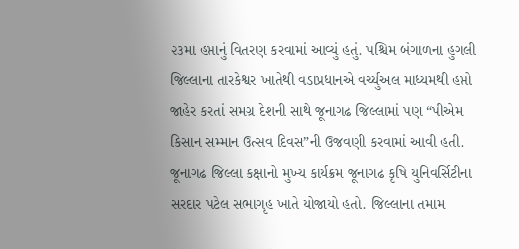૨૩મા હપ્તાનું વિતરણ કરવામાં આવ્યું હતું. પશ્ચિમ બંગાળના હુગલી જિલ્લાના તારકેશ્વર ખાતેથી વડાપ્રધાનએ વર્ચ્યુઅલ માધ્યમથી હપ્તો જાહેર કરતાં સમગ્ર દેશની સાથે જૂનાગઢ જિલ્લામાં પણ “પીએમ કિસાન સમ્માન ઉત્સવ દિવસ”ની ઉજવણી કરવામાં આવી હતી.
જૂનાગઢ જિલ્લા કક્ષાનો મુખ્ય કાર્યક્રમ જૂનાગઢ કૃષિ યુનિવર્સિટીના સરદાર પટેલ સભાગૃહ ખાતે યોજાયો હતો. જિલ્લાના તમામ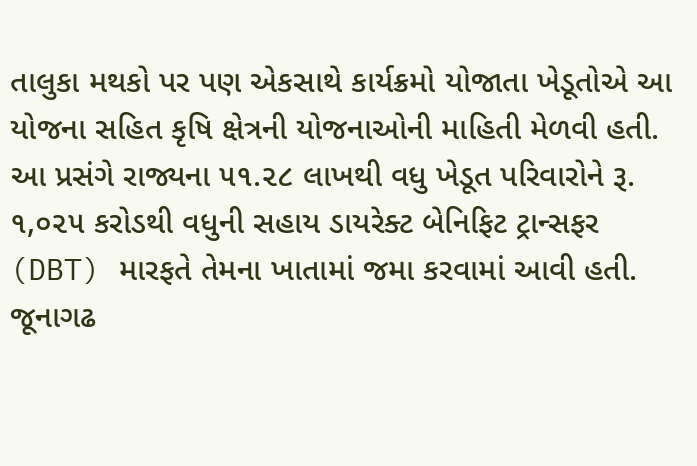તાલુકા મથકો પર પણ એકસાથે કાર્યક્રમો યોજાતા ખેડૂતોએ આ યોજના સહિત કૃષિ ક્ષેત્રની યોજનાઓની માહિતી મેળવી હતી.
આ પ્રસંગે રાજ્યના ૫૧.૨૮ લાખથી વધુ ખેડૂત પરિવારોને રૂ. ૧,૦૨૫ કરોડથી વધુની સહાય ડાયરેક્ટ બેનિફિટ ટ્રાન્સફર (DBT) મારફતે તેમના ખાતામાં જમા કરવામાં આવી હતી. જૂનાગઢ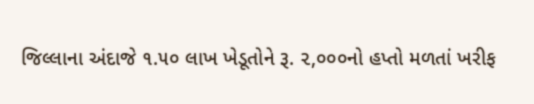જિલ્લાના અંદાજે ૧.૫૦ લાખ ખેડૂતોને રૂ. ૨,૦૦૦નો હપ્તો મળતાં ખરીફ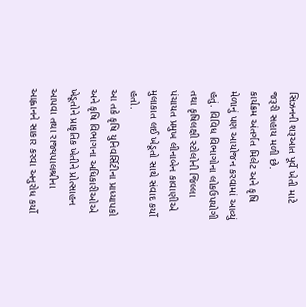સિઝનની શરૂઆત પૂર્વે ખેતી માટે જરૂરી સહાય મળી છે.
કાર્યક્રમ અંતર્ગત મિલેટ અને કૃષિ મેળાનું પણ આયોજન કરવામાં આવ્યું હતું. વિવિધ વિભાગોના લોકઉપયોગી તથા કૃષિલક્ષી સ્ટોલોની જિલ્લા પંચાયત પ્રમુખ લીનાબેન કાવાણીએ મુલાકાત લઈ ખેડૂતો સાથે સંવાદ કર્યો હતો.
આ તકે કૃષિ યુનિવર્સિટીના પ્રાધ્યાપકો અને કૃષિ વિભાગના અધિકારીઓએ ખેડૂતોને પ્રાકૃતિક ખેતીને પ્રોત્સાહન આપવા તથા રાજ્યપાલશ્રીના આહ્વાનને સાકાર કરવા અનુરોધ કર્યો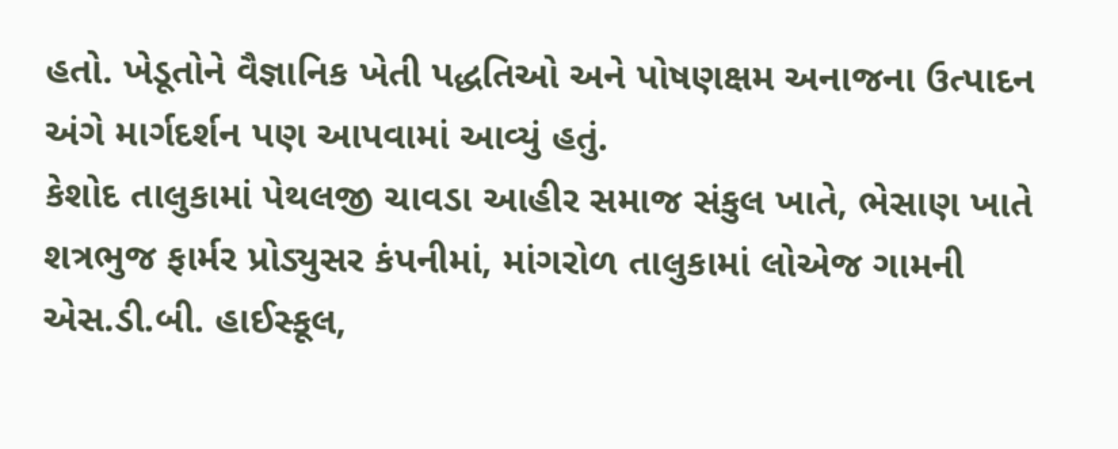હતો. ખેડૂતોને વૈજ્ઞાનિક ખેતી પદ્ધતિઓ અને પોષણક્ષમ અનાજના ઉત્પાદન અંગે માર્ગદર્શન પણ આપવામાં આવ્યું હતું.
કેશોદ તાલુકામાં પેથલજી ચાવડા આહીર સમાજ સંકુલ ખાતે, ભેસાણ ખાતે શત્રભુજ ફાર્મર પ્રોડ્યુસર કંપનીમાં, માંગરોળ તાલુકામાં લોએજ ગામની એસ.ડી.બી. હાઈસ્કૂલ,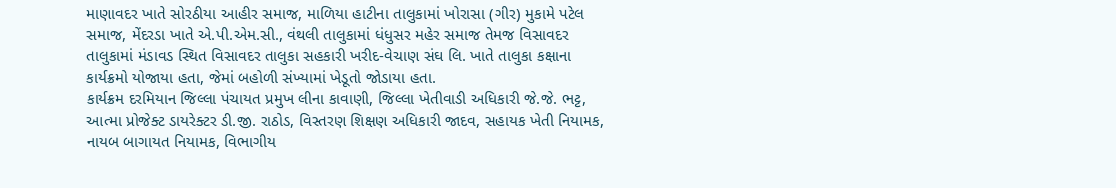માણાવદર ખાતે સોરઠીયા આહીર સમાજ, માળિયા હાટીના તાલુકામાં ખોરાસા (ગીર) મુકામે પટેલ સમાજ, મેંદરડા ખાતે એ.પી.એમ.સી., વંથલી તાલુકામાં ધંધુસર મહેર સમાજ તેમજ વિસાવદર તાલુકામાં મંડાવડ સ્થિત વિસાવદર તાલુકા સહકારી ખરીદ-વેચાણ સંઘ લિ. ખાતે તાલુકા કક્ષાના કાર્યક્રમો યોજાયા હતા, જેમાં બહોળી સંખ્યામાં ખેડૂતો જોડાયા હતા.
કાર્યક્રમ દરમિયાન જિલ્લા પંચાયત પ્રમુખ લીના કાવાણી, જિલ્લા ખેતીવાડી અધિકારી જે.જે. ભટ્ટ, આત્મા પ્રોજેક્ટ ડાયરેક્ટર ડી.જી. રાઠોડ, વિસ્તરણ શિક્ષણ અધિકારી જાદવ, સહાયક ખેતી નિયામક, નાયબ બાગાયત નિયામક, વિભાગીય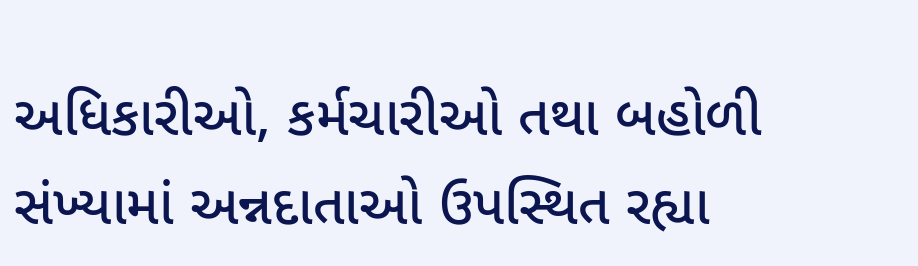અધિકારીઓ, કર્મચારીઓ તથા બહોળી સંખ્યામાં અન્નદાતાઓ ઉપસ્થિત રહ્યા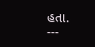હતા.
---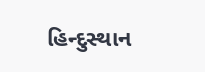હિન્દુસ્થાન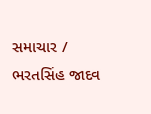સમાચાર / ભરતસિંહ જાદવ